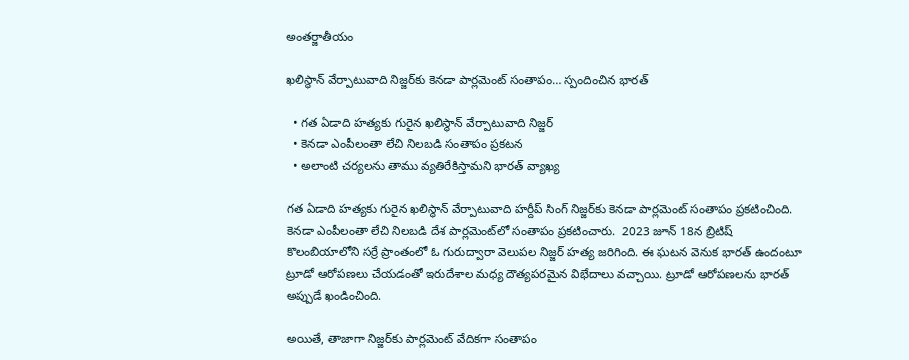అంతర్జాతీయం

ఖలిస్థాన్ వేర్పాటువాది నిజ్జర్‌కు కెనడా పార్లమెంట్ సంతాపం… స్పందించిన భారత్

  • గత ఏడాది హత్యకు గురైన ఖలిస్థాన్ వేర్పాటువాది నిజ్జర్
  • కెనడా ఎంపీలంతా లేచి నిలబడి సంతాపం ప్రకటన
  • అలాంటి చర్యలను తాము వ్యతిరేకిస్తామని భారత్ వ్యాఖ్య

గత ఏడాది హత్యకు గురైన ఖలిస్థాన్ వేర్పాటువాది హర్దీప్ సింగ్ నిజ్జర్‌కు కెనడా పార్లమెంట్ సంతాపం ప్రకటించింది. కెనడా ఎంపీలంతా లేచి నిలబడి దేశ పార్లమెంట్‌లో సంతాపం ప్రకటించారు.  2023 జూన్ 18న బ్రిటిష్ కొలంబియాలోని సర్రే ప్రాంతంలో ఓ గురుద్వారా వెలుపల నిజ్జర్ హత్య జరిగింది. ఈ ఘటన వెనుక భారత్ ఉందంటూ ట్రూడో ఆరోపణలు చేయడంతో ఇరుదేశాల మధ్య దౌత్యపరమైన విభేదాలు వచ్చాయి. ట్రూడో ఆరోపణలను భారత్ అప్పుడే ఖండించింది.

అయితే, తాజాగా నిజ్జర్‌కు పార్లమెంట్ వేదికగా సంతాపం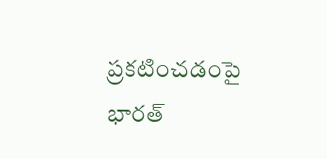ప్రకటించడంపై భారత్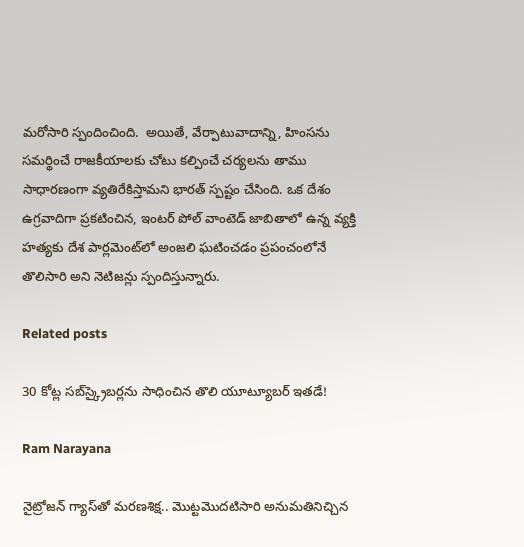మరోసారి స్పందించింది.  అయితే, వేర్పాటువాదాన్ని, హింసను సమర్థించే రాజకీయాలకు చోటు కల్పించే చర్యలను తాము సాధారణంగా వ్యతిరేకిస్తామని భారత్ స్పష్టం చేసింది. ఒక దేశం ఉగ్రవాదిగా ప్రకటించిన, ఇంటర్ పోల్ వాంటెడ్ జాబితాలో ఉన్న వ్యక్తి హత్యకు దేశ పార్లమెంట్‌లో అంజలి ఘటించడం ప్రపంచంలోనే తొలిసారి అని నెటిజన్లు స్పందిస్తున్నారు.

Related posts

30 కోట్ల సబ్‌స్క్రైబర్లను సాధించిన తొలి యూట్యూబర్ ఇతడే!

Ram Narayana

నైట్రోజన్ గ్యాస్‌తో మరణశిక్ష.. మొట్టమొదటిసారి అనుమతినిచ్చిన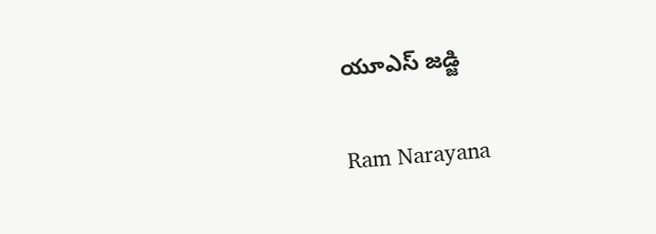యూఎస్ జడ్జి

Ram Narayana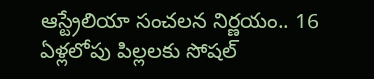ఆస్ట్రేలియా సంచలన నిర్ణయం.. 16 ఏళ్లలోపు పిల్లలకు సోషల్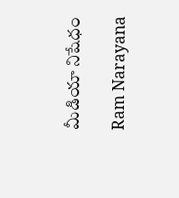మీడియా నిషేధం

Ram Narayana